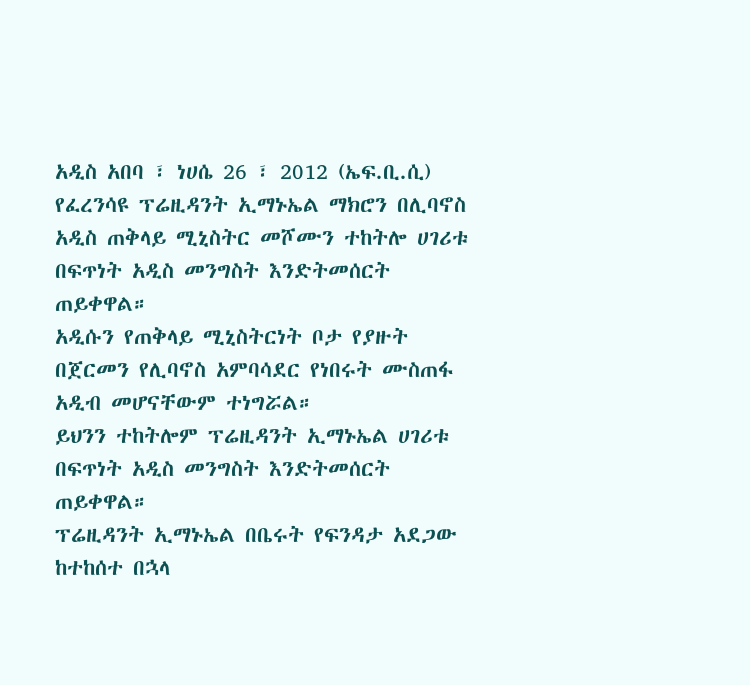አዲስ አበባ ፣ ነሀሴ 26 ፣ 2012 (ኤፍ.ቢ.ሲ) የፈረንሳዩ ፕሬዚዳንት ኢማኑኤል ማክሮን በሊባኖስ አዲስ ጠቅላይ ሚኒስትር መሾሙን ተከትሎ ሀገሪቱ በፍጥነት አዲስ መንግስት እንድትመሰርት ጠይቀዋል።
አዲሱን የጠቅላይ ሚኒስትርነት ቦታ የያዙት በጀርመን የሊባኖስ አምባሳደር የነበሩት ሙስጠፋ አዲብ መሆናቸውም ተነግሯል።
ይህንን ተከትሎም ፕሬዚዳንት ኢማኑኤል ሀገሪቱ በፍጥነት አዲስ መንግስት እንድትመሰርት ጠይቀዋል።
ፕሬዚዳንት ኢማኑኤል በቤሩት የፍንዳታ አደጋው ከተከሰተ በኋላ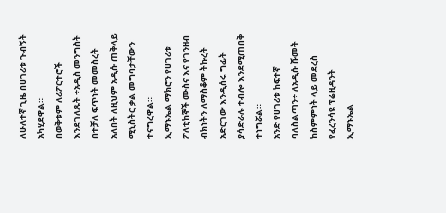ለሁለተኛ ጊዜ በሀገሪቱ ጉብኝት አካሂደዋል።
በወቅቱም ለሪፖርተሮች እንደገለጹት ÷አዲስ መንግስት በተቻለ ፍጥነት መመስረት አለበት ለዚህም አዲሱ ጠቅላይ ሚኒስትር ቃል መግባታቸውን ተናግረዋል።
ኢማኑኤል ማክሮን የሀገሪቱ ፖለቲከኞች ሙስና እና የገንዘብ ብክነትን ለማስቆም ትኩረት አድርገው እንዲሰሩ ግፊት ያሳድራሉ ተብሎ እንደሚጠበቅ ተነግሯል።
አንድ የሀገሪቱ ከፍተኛ ባለስልጣን÷ ለአዲሱ ሹመት ከስምምነት ላይ መደረስ የፈረንሳዩ ፕሬዚዳንት ኢማኑኤል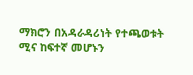ማክሮን በአዳራዳሪነት የተጫወቱት ሚና ከፍተኛ መሆኑን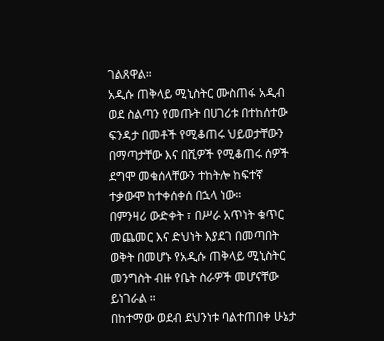ገልጸዋል።
አዲሱ ጠቅላይ ሚኒስትር ሙስጠፋ አዲብ ወደ ስልጣን የመጡት በሀገሪቱ በተከሰተው ፍንዳታ በመቶች የሚቆጠሩ ህይወታቸውን በማጣታቸው እና በሺዎች የሚቆጠሩ ሰዎች ደግሞ መቁሰላቸውን ተከትሎ ከፍተኛ ተቃውሞ ከተቀሰቀሰ በኋላ ነው።
በምንዛሪ ውድቀት ፣ በሥራ አጥነት ቁጥር መጨመር እና ድህነት እያደገ በመጣበት ወቅት በመሆኑ የአዲሱ ጠቅላይ ሚኒስትር መንግስት ብዙ የቤት ስራዎች መሆናቸው ይነገራል ።
በከተማው ወደብ ደህንነቱ ባልተጠበቀ ሁኔታ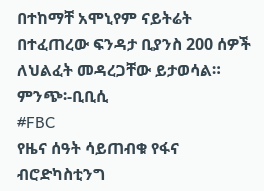በተከማቸ አሞኒየም ናይትሬት በተፈጠረው ፍንዳታ ቢያንስ 200 ሰዎች ለህልፈት መዳረጋቸው ይታወሳል።
ምንጭ፡-ቢቢሲ
#FBC
የዜና ሰዓት ሳይጠብቁ የፋና ብሮድካስቲንግ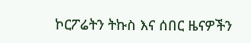ኮርፖሬትን ትኩስ እና ሰበር ዜናዎችን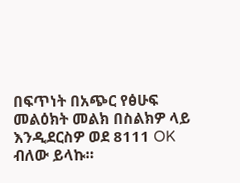በፍጥነት በአጭር የፅሁፍ መልዕክት መልክ በስልክዎ ላይ እንዲደርስዎ ወደ 8111 OK ብለው ይላኩ።